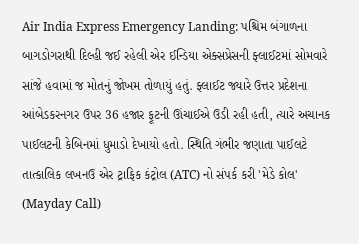Air India Express Emergency Landing: પશ્ચિમ બંગાળના બાગડોગરાથી દિલ્હી જઈ રહેલી એર ઈન્ડિયા એક્સપ્રેસની ફ્લાઈટમાં સોમવારે સાંજે હવામાં જ મોતનું જોખમ તોળાયું હતું. ફ્લાઈટ જ્યારે ઉત્તર પ્રદેશના આંબેડકરનગર ઉપર 36 હજાર ફૂટની ઊંચાઈએ ઉડી રહી હતી, ત્યારે અચાનક પાઈલટની કેબિનમાં ધુમાડો દેખાયો હતો. સ્થિતિ ગંભીર જણાતા પાઈલટે તાત્કાલિક લખનઉ એર ટ્રાફિક કંટ્રોલ (ATC) નો સંપર્ક કરી 'મેડે કોલ' (Mayday Call)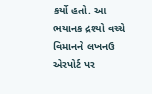કર્યો હતો. આ ભયાનક દ્રશ્યો વચ્ચે વિમાનને લખનઉ એરપોર્ટ પર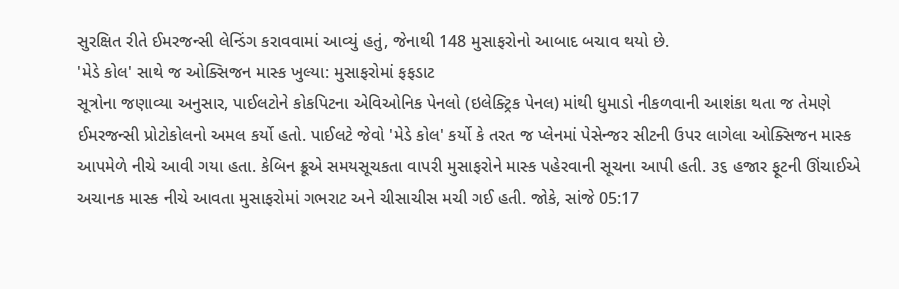સુરક્ષિત રીતે ઈમરજન્સી લેન્ડિંગ કરાવવામાં આવ્યું હતું, જેનાથી 148 મુસાફરોનો આબાદ બચાવ થયો છે.
'મેડે કોલ' સાથે જ ઓક્સિજન માસ્ક ખુલ્યા: મુસાફરોમાં ફફડાટ
સૂત્રોના જણાવ્યા અનુસાર, પાઈલટોને કોકપિટના એવિઓનિક પેનલો (ઇલેક્ટ્રિક પેનલ) માંથી ધુમાડો નીકળવાની આશંકા થતા જ તેમણે ઈમરજન્સી પ્રોટોકોલનો અમલ કર્યો હતો. પાઈલટે જેવો 'મેડે કોલ' કર્યો કે તરત જ પ્લેનમાં પેસેન્જર સીટની ઉપર લાગેલા ઓક્સિજન માસ્ક આપમેળે નીચે આવી ગયા હતા. કેબિન ક્રૂએ સમયસૂચકતા વાપરી મુસાફરોને માસ્ક પહેરવાની સૂચના આપી હતી. ૩૬ હજાર ફૂટની ઊંચાઈએ અચાનક માસ્ક નીચે આવતા મુસાફરોમાં ગભરાટ અને ચીસાચીસ મચી ગઈ હતી. જોકે, સાંજે 05:17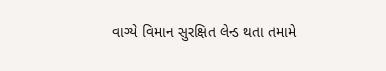વાગ્યે વિમાન સુરક્ષિત લેન્ડ થતા તમામે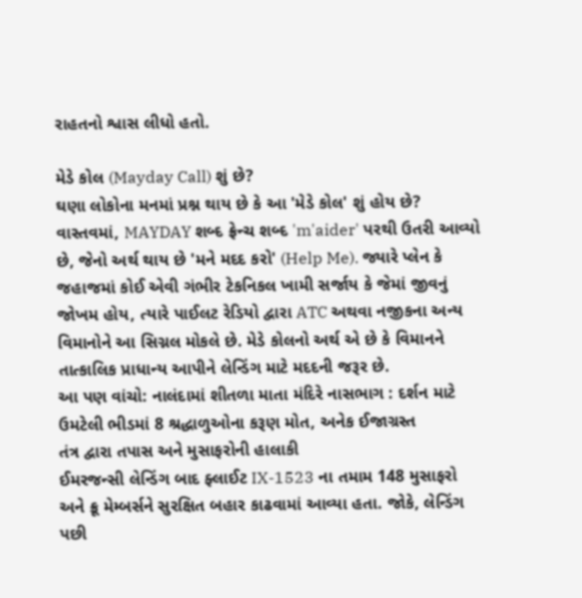રાહતનો શ્વાસ લીધો હતો.

મેડે કોલ (Mayday Call) શું છે?
ઘણા લોકોના મનમાં પ્રશ્ન થાય છે કે આ 'મેડે કોલ' શું હોય છે? વાસ્તવમાં, MAYDAY શબ્દ ફ્રેન્ચ શબ્દ 'm'aider' પરથી ઉતરી આવ્યો છે, જેનો અર્થ થાય છે 'મને મદદ કરો' (Help Me). જ્યારે પ્લેન કે જહાજમાં કોઈ એવી ગંભીર ટેકનિકલ ખામી સર્જાય કે જેમાં જીવનું જોખમ હોય, ત્યારે પાઈલટ રેડિયો દ્વારા ATC અથવા નજીકના અન્ય વિમાનોને આ સિગ્નલ મોકલે છે. મેડે કોલનો અર્થ એ છે કે વિમાનને તાત્કાલિક પ્રાધાન્ય આપીને લેન્ડિંગ માટે મદદની જરૂર છે.
આ પણ વાંચો: નાલંદામાં શીતળા માતા મંદિરે નાસભાગ : દર્શન માટે ઉમટેલી ભીડમાં 8 શ્રદ્ધાળુઓના કરૂણ મોત, અનેક ઈજાગ્રસ્ત
તંત્ર દ્વારા તપાસ અને મુસાફરોની હાલાકી
ઈમરજન્સી લેન્ડિંગ બાદ ફ્લાઈટ IX-1523 ના તમામ 148 મુસાફરો અને ક્રૂ મેમ્બર્સને સુરક્ષિત બહાર કાઢવામાં આવ્યા હતા. જોકે, લેન્ડિંગ પછી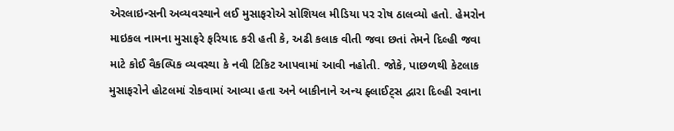એરલાઇન્સની અવ્યવસ્થાને લઈ મુસાફરોએ સોશિયલ મીડિયા પર રોષ ઠાલવ્યો હતો. હેમરોન માઇકલ નામના મુસાફરે ફરિયાદ કરી હતી કે, અઢી કલાક વીતી જવા છતાં તેમને દિલ્હી જવા માટે કોઈ વૈકલ્પિક વ્યવસ્થા કે નવી ટિકિટ આપવામાં આવી નહોતી. જોકે, પાછળથી કેટલાક મુસાફરોને હોટલમાં રોકવામાં આવ્યા હતા અને બાકીનાને અન્ય ફ્લાઈટ્સ દ્વારા દિલ્હી રવાના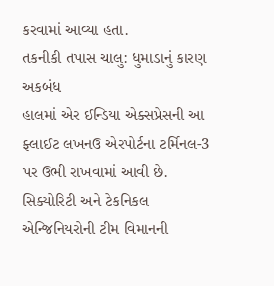કરવામાં આવ્યા હતા.
તકનીકી તપાસ ચાલુ: ધુમાડાનું કારણ અકબંધ
હાલમાં એર ઈન્ડિયા એક્સપ્રેસની આ ફ્લાઈટ લખનઉ એરપોર્ટના ટર્મિનલ-3 પર ઉભી રાખવામાં આવી છે. સિક્યોરિટી અને ટેકનિકલ એન્જિનિયરોની ટીમ વિમાનની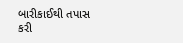બારીકાઈથી તપાસ કરી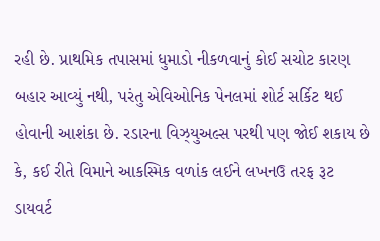રહી છે. પ્રાથમિક તપાસમાં ધુમાડો નીકળવાનું કોઈ સચોટ કારણ બહાર આવ્યું નથી, પરંતુ એવિઓનિક પેનલમાં શોર્ટ સર્કિટ થઈ હોવાની આશંકા છે. રડારના વિઝ્યુઅલ્સ પરથી પણ જોઈ શકાય છે કે, કઈ રીતે વિમાને આકસ્મિક વળાંક લઈને લખનઉ તરફ રૂટ ડાયવર્ટ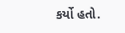કર્યો હતો.